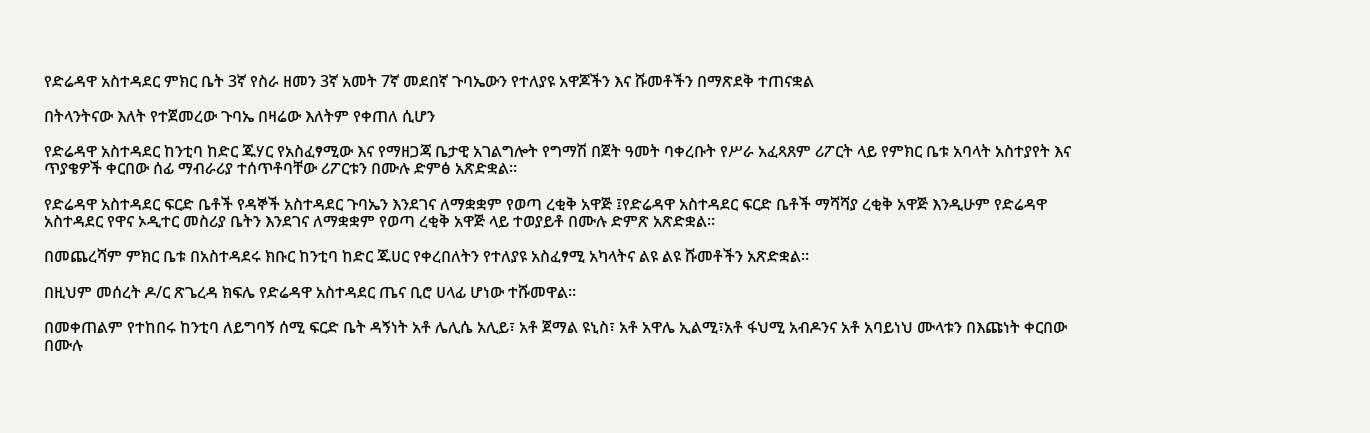የድሬዳዋ አስተዳደር ምክር ቤት 3ኛ የስራ ዘመን 3ኛ አመት 7ኛ መደበኛ ጉባኤውን የተለያዩ አዋጆችን እና ሹመቶችን በማጽደቅ ተጠናቋል

በትላንትናው እለት የተጀመረው ጉባኤ በዛሬው እለትም የቀጠለ ሲሆን

የድሬዳዋ አስተዳደር ከንቲባ ከድር ጁሃር የአስፈፃሚው እና የማዘጋጃ ቤታዊ አገልግሎት የግማሽ በጀት ዓመት ባቀረቡት የሥራ አፈጻጸም ሪፖርት ላይ የምክር ቤቱ አባላት አስተያየት እና ጥያቄዎች ቀርበው ሰፊ ማብራሪያ ተሰጥቶባቸው ሪፖርቱን በሙሉ ድምፅ አጽድቋል።

የድሬዳዋ አስተዳደር ፍርድ ቤቶች የዳኞች አስተዳደር ጉባኤን እንደገና ለማቋቋም የወጣ ረቂቅ አዋጅ ፤የድሬዳዋ አስተዳደር ፍርድ ቤቶች ማሻሻያ ረቂቅ አዋጅ እንዲሁም የድሬዳዋ አስተዳደር የዋና ኦዲተር መስሪያ ቤትን እንደገና ለማቋቋም የወጣ ረቂቅ አዋጅ ላይ ተወያይቶ በሙሉ ድምጽ አጽድቋል።

በመጨረሻም ምክር ቤቱ በአስተዳደሩ ክቡር ከንቲባ ከድር ጁሀር የቀረበለትን የተለያዩ አስፈፃሚ አካላትና ልዩ ልዩ ሹመቶችን አጽድቋል።

በዚህም መሰረት ዶ/ር ጽጌረዳ ክፍሌ የድሬዳዋ አስተዳደር ጤና ቢሮ ሀላፊ ሆነው ተሹመዋል።

በመቀጠልም የተከበሩ ከንቲባ ለይግባኝ ሰሚ ፍርድ ቤት ዳኝነት አቶ ሌሊሴ አሊይ፣ አቶ ጀማል ዩኒስ፣ አቶ አዋሌ ኢልሚ፣አቶ ፋህሚ አብዶንና አቶ አባይነህ ሙላቱን በእጩነት ቀርበው በሙሉ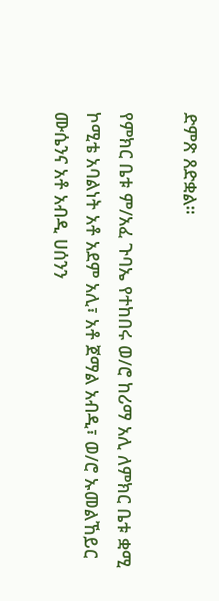ድምጽ ጸድቋል።

የምክር ቤቱ ም/አፈ ጉባኤ የተከበሩ ወ/ሮ ከሪማ አሊ ለምክር ቤቱ ቋሚ ኮሚቴ አባልነት አቶ አደም አሊ፣ አቶ ጀማል አብዲ፣ ወ/ሮ ኡመልኸይር ሙሴንና አቶ አብዲ ሀሰንን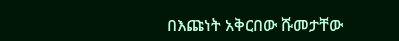በእጩነት አቅርበው ሹመታቸው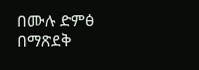በሙሉ ድምፅ በማጽደቅ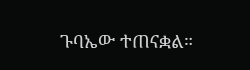ጉባኤው ተጠናቋል።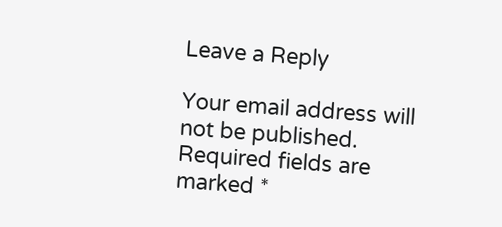Leave a Reply

Your email address will not be published. Required fields are marked *